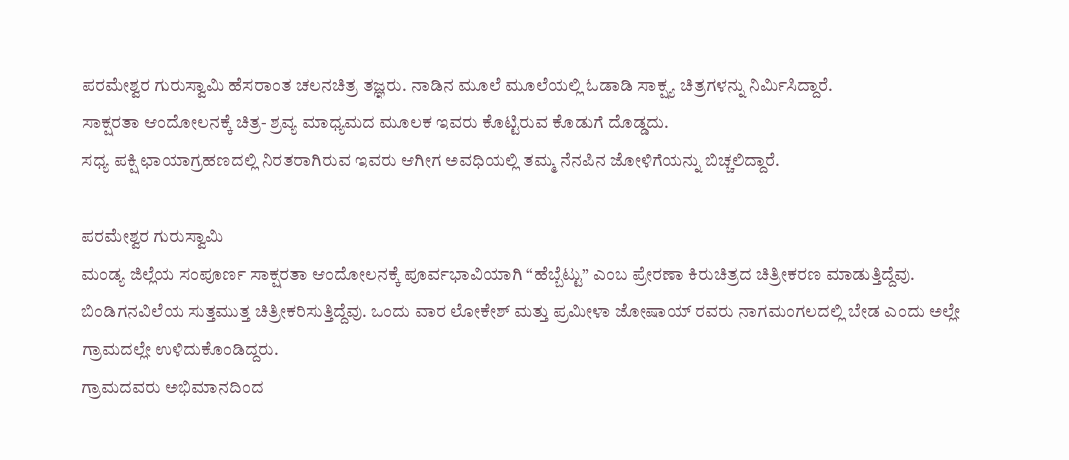ಪರಮೇಶ್ವರ ಗುರುಸ್ವಾಮಿ ಹೆಸರಾಂತ ಚಲನಚಿತ್ರ ತಜ್ಞರು. ನಾಡಿನ ಮೂಲೆ ಮೂಲೆಯಲ್ಲಿ ಓಡಾಡಿ ಸಾಕ್ಷ್ಯ ಚಿತ್ರಗಳನ್ನು ನಿರ್ಮಿಸಿದ್ದಾರೆ.
ಸಾಕ್ಷರತಾ ಆಂದೋಲನಕ್ಕೆ ಚಿತ್ರ- ಶ್ರವ್ಯ ಮಾಧ್ಯಮದ ಮೂಲಕ ಇವರು ಕೊಟ್ಟಿರುವ ಕೊಡುಗೆ ದೊಡ್ಡದು.
ಸಧ್ಯ ಪಕ್ಷಿ ಛಾಯಾಗ್ರಹಣದಲ್ಲಿ ನಿರತರಾಗಿರುವ ಇವರು ಆಗೀಗ ಅವಧಿಯಲ್ಲಿ ತಮ್ಮ ನೆನಪಿನ ಜೋಳಿಗೆಯನ್ನು ಬಿಚ್ಚಲಿದ್ದಾರೆ.

ಪರಮೇಶ್ವರ ಗುರುಸ್ವಾಮಿ
ಮಂಡ್ಯ ಜಿಲ್ಲೆಯ ಸಂಪೂರ್ಣ ಸಾಕ್ಷರತಾ ಆಂದೋಲನಕ್ಕೆ ಪೂರ್ವಭಾವಿಯಾಗಿ “ಹೆಬ್ಬೆಟ್ಟು” ಎಂಬ ಪ್ರೇರಣಾ ಕಿರುಚಿತ್ರದ ಚಿತ್ರೀಕರಣ ಮಾಡುತ್ತಿದ್ದೆವು. ಬಿಂಡಿಗನವಿಲೆಯ ಸುತ್ತಮುತ್ತ ಚಿತ್ರೀಕರಿಸುತ್ತಿದ್ದೆವು. ಒಂದು ವಾರ ಲೋಕೇಶ್ ಮತ್ತು ಪ್ರಮೀಳಾ ಜೋಷಾಯ್ ರವರು ನಾಗಮಂಗಲದಲ್ಲಿ ಬೇಡ ಎಂದು ಅಲ್ಲೇ ಗ್ರಾಮದಲ್ಲೇ ಉಳಿದುಕೊಂಡಿದ್ದರು.
ಗ್ರಾಮದವರು ಅಭಿಮಾನದಿಂದ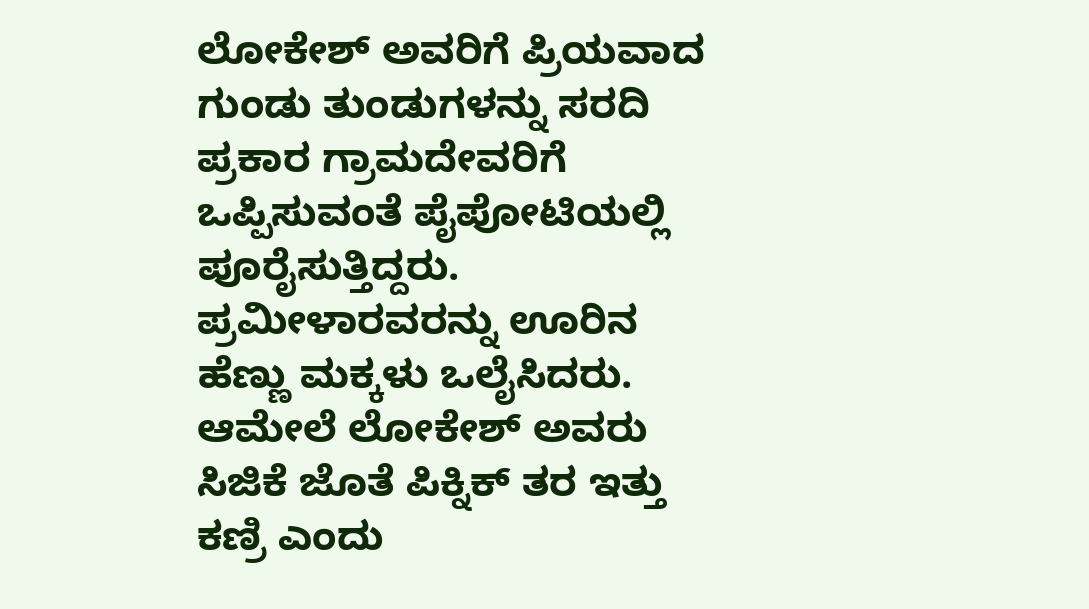ಲೋಕೇಶ್ ಅವರಿಗೆ ಪ್ರಿಯವಾದ ಗುಂಡು ತುಂಡುಗಳನ್ನು ಸರದಿ ಪ್ರಕಾರ ಗ್ರಾಮದೇವರಿಗೆ ಒಪ್ಪಿಸುವಂತೆ ಪೈಪೋಟಿಯಲ್ಲಿ ಪೂರೈಸುತ್ತಿದ್ದರು. ಪ್ರಮೀಳಾರವರನ್ನು ಊರಿನ ಹೆಣ್ಣು ಮಕ್ಕಳು ಒಲೈಸಿದರು. ಆಮೇಲೆ ಲೋಕೇಶ್ ಅವರು ಸಿಜಿಕೆ ಜೊತೆ ಪಿಕ್ನಿಕ್ ತರ ಇತ್ತು ಕಣ್ರಿ ಎಂದು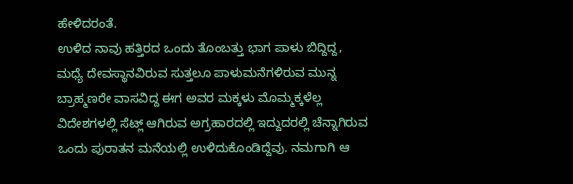ಹೇಳಿದರಂತೆ.
ಉಳಿದ ನಾವು ಹತ್ತಿರದ ಒಂದು ತೊಂಬತ್ತು ಭಾಗ ಪಾಳು ಬಿದ್ದಿದ್ದ, ಮಧ್ಯೆ ದೇವಸ್ಥಾನವಿರುವ ಸುತ್ತಲೂ ಪಾಳುಮನೆಗಳಿರುವ ಮುನ್ನ ಬ್ರಾಹ್ಮಣರೇ ವಾಸವಿದ್ದ ಈಗ ಅವರ ಮಕ್ಕಳು ಮೊಮ್ಮಕ್ಕಳೆಲ್ಲ ವಿದೇಶಗಳಲ್ಲಿ ಸೆಟ್ಲ್ ಆಗಿರುವ ಅಗ್ರಹಾರದಲ್ಲಿ ಇದ್ದುದರಲ್ಲಿ ಚೆನ್ನಾಗಿರುವ ಒಂದು ಪುರಾತನ ಮನೆಯಲ್ಲಿ ಉಳಿದುಕೊಂಡಿದ್ದೆವು. ನಮಗಾಗಿ ಆ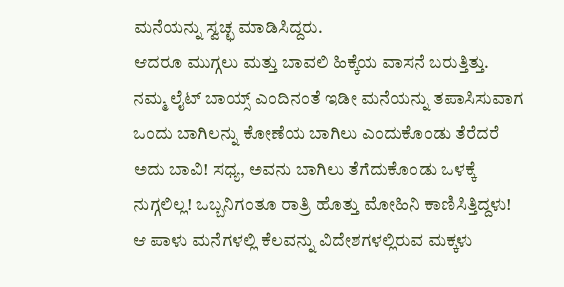ಮನೆಯನ್ನು ಸ್ವಚ್ಛ ಮಾಡಿಸಿದ್ದರು.
ಆದರೂ ಮುಗ್ಗಲು ಮತ್ತು ಬಾವಲಿ ಹಿಕ್ಕೆಯ ವಾಸನೆ ಬರುತ್ತಿತ್ತು. ನಮ್ಮ ಲೈಟ್ ಬಾಯ್ಸ್ ಎಂದಿನಂತೆ ಇಡೀ ಮನೆಯನ್ನು ತಪಾಸಿಸುವಾಗ ಒಂದು ಬಾಗಿಲನ್ನು ಕೋಣೆಯ ಬಾಗಿಲು ಎಂದುಕೊಂಡು ತೆರೆದರೆ ಅದು ಬಾವಿ! ಸಧ್ಯ, ಅವನು ಬಾಗಿಲು ತೆಗೆದುಕೊಂಡು ಒಳಕ್ಕೆ ನುಗ್ಗಲಿಲ್ಲ! ಒಬ್ಬನಿಗಂತೂ ರಾತ್ರಿ ಹೊತ್ತು ಮೋಹಿನಿ ಕಾಣಿಸಿತ್ತಿದ್ದಳು! ಆ ಪಾಳು ಮನೆಗಳಲ್ಲಿ ಕೆಲವನ್ನು ವಿದೇಶಗಳಲ್ಲಿರುವ ಮಕ್ಕಳು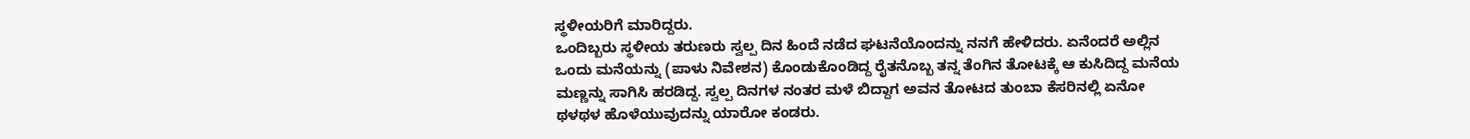ಸ್ಥಳೀಯರಿಗೆ ಮಾರಿದ್ದರು.
ಒಂದಿಬ್ಬರು ಸ್ಥಳೀಯ ತರುಣರು ಸ್ವಲ್ಪ ದಿನ ಹಿಂದೆ ನಡೆದ ಘಟನೆಯೊಂದನ್ನು ನನಗೆ ಹೇಳಿದರು. ಏನೆಂದರೆ ಅಲ್ಲಿನ ಒಂದು ಮನೆಯನ್ನು (ಪಾಳು ನಿವೇಶನ) ಕೊಂಡುಕೊಂಡಿದ್ದ ರೈತನೊಬ್ಬ ತನ್ನ ತೆಂಗಿನ ತೋಟಕ್ಕೆ ಆ ಕುಸಿದಿದ್ದ ಮನೆಯ ಮಣ್ಣನ್ನು ಸಾಗಿಸಿ ಹರಡಿದ್ದ. ಸ್ವಲ್ಪ ದಿನಗಳ ನಂತರ ಮಳೆ ಬಿದ್ದಾಗ ಅವನ ತೋಟದ ತುಂಬಾ ಕೆಸರಿನಲ್ಲಿ ಏನೋ ಥಳಥಳ ಹೊಳೆಯುವುದನ್ನು ಯಾರೋ ಕಂಡರು.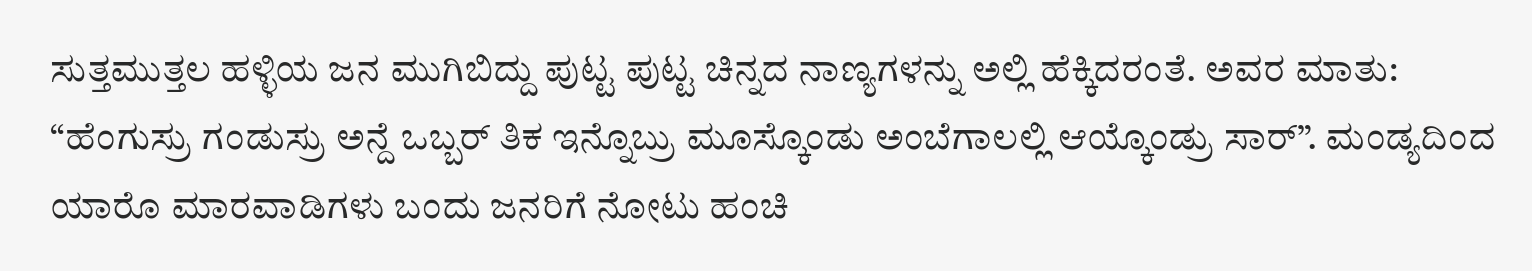ಸುತ್ತಮುತ್ತಲ ಹಳ್ಳಿಯ ಜನ ಮುಗಿಬಿದ್ದು ಪುಟ್ಟ ಪುಟ್ಟ ಚಿನ್ನದ ನಾಣ್ಯಗಳನ್ನು ಅಲ್ಲಿ ಹೆಕ್ಕಿದರಂತೆ. ಅವರ ಮಾತು: “ಹೆಂಗುಸ್ರು ಗಂಡುಸ್ರು ಅನ್ದೆ ಒಬ್ಬರ್ ತಿಕ ಇನ್ನೊಬ್ರು ಮೂಸ್ಕೊಂಡು ಅಂಬೆಗಾಲಲ್ಲಿ ಆಯ್ಕೊಂಡ್ರು ಸಾರ್”. ಮಂಡ್ಯದಿಂದ ಯಾರೊ ಮಾರವಾಡಿಗಳು ಬಂದು ಜನರಿಗೆ ನೋಟು ಹಂಚಿ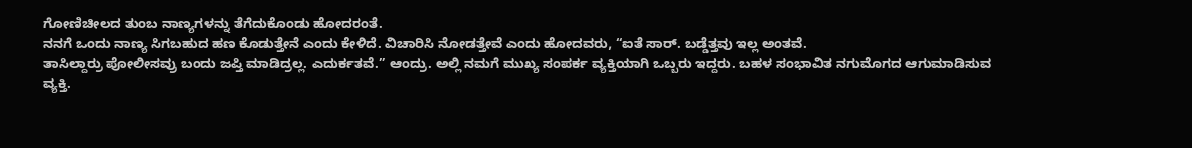ಗೋಣಿಚೀಲದ ತುಂಬ ನಾಣ್ಯಗಳನ್ನು ತೆಗೆದುಕೊಂಡು ಹೋದರಂತೆ.
ನನಗೆ ಒಂದು ನಾಣ್ಯ ಸಿಗಬಹುದ ಹಣ ಕೊಡುತ್ತೇನೆ ಎಂದು ಕೇಳಿದೆ. ವಿಚಾರಿಸಿ ನೋಡತ್ತೇವೆ ಎಂದು ಹೋದವರು, “ಐತೆ ಸಾರ್. ಬಡ್ಡೆತ್ತವು ಇಲ್ಲ ಅಂತವೆ.
ತಾಸಿಲ್ದಾರ್ರು ಪೋಲೀಸವ್ರು ಬಂದು ಜಪ್ತಿ ಮಾಡಿದ್ರಲ್ಲ. ಎದುರ್ಕತವೆ.” ಆಂದ್ರು. ಅಲ್ಲಿ ನಮಗೆ ಮುಖ್ಯ ಸಂಪರ್ಕ ವ್ಯಕ್ತಿಯಾಗಿ ಒಬ್ಬರು ಇದ್ದರು. ಬಹಳ ಸಂಭಾವಿತ ನಗುಮೊಗದ ಆಗುಮಾಡಿಸುವ ವ್ಯಕ್ತಿ.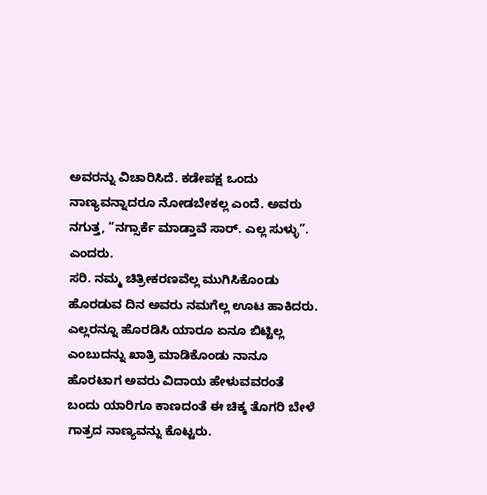ಅವರನ್ನು ವಿಚಾರಿಸಿದೆ. ಕಡೇಪಕ್ಷ ಒಂದು ನಾಣ್ಯವನ್ನಾದರೂ ನೋಡಬೇಕಲ್ಲ ಎಂದೆ. ಅವರು ನಗುತ್ತ, “ನಗ್ಸಾರ್ಕೆ ಮಾಡ್ತಾವೆ ಸಾರ್. ಎಲ್ಲ ಸುಳ್ಳು”. ಎಂದರು.
ಸರಿ. ನಮ್ಮ ಚಿತ್ರೀಕರಣವೆಲ್ಲ ಮುಗಿಸಿಕೊಂಡು ಹೊರಡುವ ದಿನ ಅವರು ನಮಗೆಲ್ಲ ಊಟ ಹಾಕಿದರು. ಎಲ್ಲರನ್ನೂ ಹೊರಡಿಸಿ ಯಾರೂ ಏನೂ ಬಿಟ್ಟಿಲ್ಲ ಎಂಬುದನ್ನು ಖಾತ್ರಿ ಮಾಡಿಕೊಂಡು ನಾನೂ ಹೊರಟಾಗ ಅವರು ವಿದಾಯ ಹೇಳುವವರಂತೆ ಬಂದು ಯಾರಿಗೂ ಕಾಣದಂತೆ ಈ ಚಿಕ್ಕ ತೊಗರಿ ಬೇಳೆ ಗಾತ್ರದ ನಾಣ್ಯವನ್ನು ಕೊಟ್ಟರು.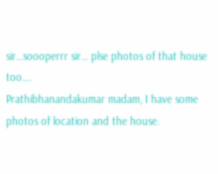sir…soooperrr sir… plse photos of that house too….
Prathibhanandakumar madam, I have some photos of location and the house.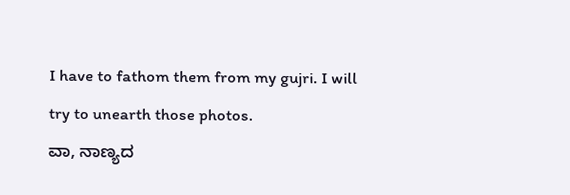I have to fathom them from my gujri. I will try to unearth those photos.
ವಾ, ನಾಣ್ಯದ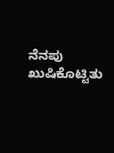ನೆನಪು ಖುಷಿಕೊಟ್ಟಿತು